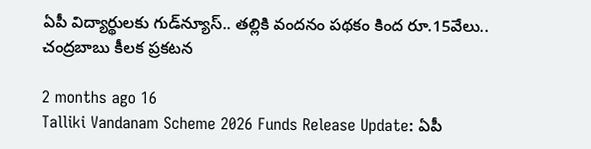ఏపీ విద్యార్థులకు గుడ్‌న్యూస్.. తల్లికి వందనం పథకం కింద రూ.15వేలు.. చంద్రబాబు కీలక ప్రకటన

2 months ago 16
Talliki Vandanam Scheme 2026 Funds Release Update: ఏపీ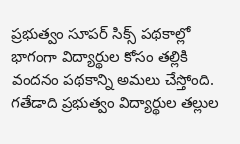ప్రభుత్వం సూపర్ సిక్స్ పథకాల్లో భాగంగా విద్యార్థుల కోసం తల్లికి వందనం పథకాన్ని అమలు చేస్తోంది. గతేడాది ప్రభుత్వం విద్యార్థుల తల్లుల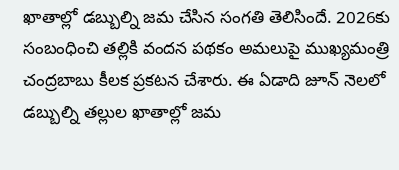ఖాతాల్లో డబ్బుల్ని జమ చేసిన సంగతి తెలిసిందే. 2026కు సంబంధించి తల్లికి వందన పథకం అమలుపై ముఖ్యమంత్రి చంద్రబాబు కీలక ప్రకటన చేశారు. ఈ ఏడాది జూన్ నెలలో డబ్బుల్ని తల్లుల ఖాతాల్లో జమ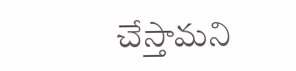చేస్తామని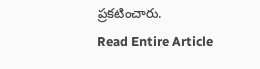ప్రకటించారు.
Read Entire Article